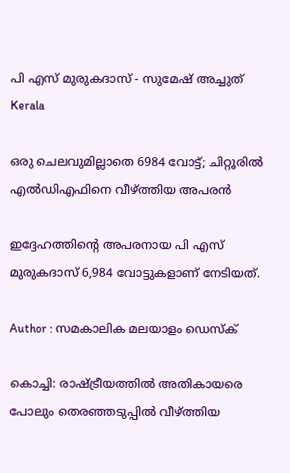പി എസ് മുരുകദാസ് - സുമേഷ് അച്ചുത്‌
Kerala

ഒരു ചെലവുമില്ലാതെ 6984 വോട്ട്; ചിറ്റൂരില്‍ എല്‍ഡിഎഫിനെ വീഴ്ത്തിയ അപരന്‍

ഇദ്ദേഹത്തിന്റെ അപരനായ പി എസ് മുരുകദാസ് 6,984 വോട്ടുകളാണ് നേടിയത്.

Author : സമകാലിക മലയാളം ഡെസ്ക്

കൊച്ചി: രാഷ്ട്രീയത്തില്‍ അതികായരെ പോലും തെരഞ്ഞടുപ്പില്‍ വീഴ്ത്തിയ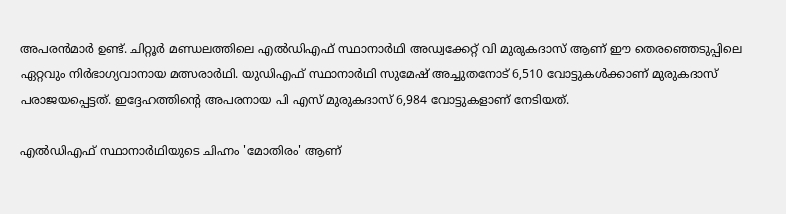അപരന്‍മാര്‍ ഉണ്ട്. ചിറ്റൂര്‍ മണ്ഡലത്തിലെ എല്‍ഡിഎഫ് സ്ഥാനാര്‍ഥി അഡ്വക്കേറ്റ് വി മുരുകദാസ് ആണ് ഈ തെരഞ്ഞെടുപ്പിലെ ഏറ്റവും നിര്‍ഭാഗ്യവാനായ മത്സരാര്‍ഥി. യുഡിഎഫ് സ്ഥാനാര്‍ഥി സുമേഷ് അച്ചുതനോട് 6,510 വോട്ടുകള്‍ക്കാണ് മുരുകദാസ് പരാജയപ്പെട്ടത്. ഇദ്ദേഹത്തിന്റെ അപരനായ പി എസ് മുരുകദാസ് 6,984 വോട്ടുകളാണ് നേടിയത്.

എല്‍ഡിഎഫ് സ്ഥാനാര്‍ഥിയുടെ ചിഹ്നം 'മോതിരം' ആണ്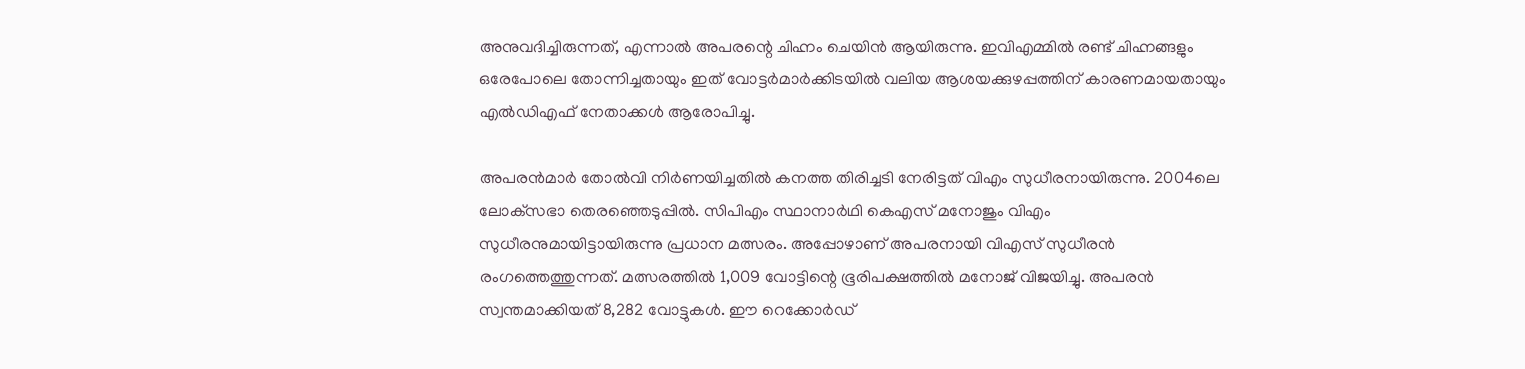അനുവദിച്ചിരുന്നത്, എന്നാല്‍ അപരന്റെ ചിഹ്നം ചെയിന്‍ ആയിരുന്നു. ഇവിഎമ്മില്‍ രണ്ട് ചിഹ്നങ്ങളും ഒരേപോലെ തോന്നിച്ചതായും ഇത് വോട്ടര്‍മാര്‍ക്കിടയില്‍ വലിയ ആശയക്കുഴപ്പത്തിന് കാരണമായതായും എല്‍ഡിഎഫ് നേതാക്കള്‍ ആരോപിച്ചു.

അപരന്‍മാര്‍ തോല്‍വി നിര്‍ണയിച്ചതില്‍ കനത്ത തിരിച്ചടി നേരിട്ടത് വിഎം സുധീരനായിരുന്നു. 2004ലെ ലോക്‌സഭാ തെരഞ്ഞെടുപ്പില്‍. സിപിഎം സ്ഥാനാര്‍ഥി കെഎസ് മനോജും വിഎം സുധീരനുമായിട്ടായിരുന്നു പ്രധാന മത്സരം. അപ്പോഴാണ് അപരനായി വിഎസ് സുധീരന്‍ രംഗത്തെത്തുന്നത്. മത്സരത്തില്‍ 1,009 വോട്ടിന്റെ ഭൂരിപക്ഷത്തില്‍ മനോജ് വിജയിച്ചു. അപരന്‍ സ്വന്തമാക്കിയത് 8,282 വോട്ടുകള്‍. ഈ റെക്കോര്‍ഡ്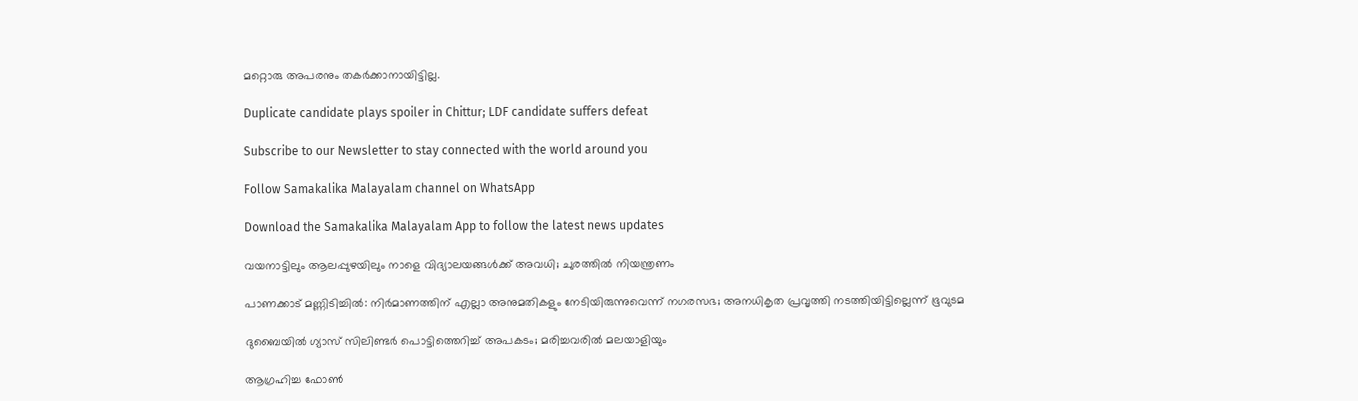മറ്റൊരു അപരനും തകര്‍ക്കാനായിട്ടില്ല.

Duplicate candidate plays spoiler in Chittur; LDF candidate suffers defeat

Subscribe to our Newsletter to stay connected with the world around you

Follow Samakalika Malayalam channel on WhatsApp

Download the Samakalika Malayalam App to follow the latest news updates

വയനാട്ടിലും ആലപ്പുഴയിലും നാളെ വിദ്യാലയങ്ങള്‍ക്ക് അവധി; ചുരത്തില്‍ നിയന്ത്രണം

പാണക്കാട് മണ്ണിടിച്ചിൽ: നിർമാണത്തിന് എല്ലാ അനുമതികളും നേടിയിരുന്നുവെന്ന് നഗരസഭ; അനധികൃത പ്രവൃത്തി നടത്തിയിട്ടില്ലെന്ന് ഭൂവുടമ

ദുബൈയില്‍ ഗ്യാസ് സിലിണ്ടര്‍ പൊട്ടിത്തെറിച്ച് അപകടം; മരിച്ചവരില്‍ മലയാളിയും

ആഗ്രഹിച്ച ഫോണ്‍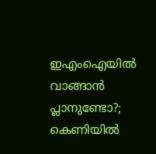ഇഎംഐയില്‍ വാങ്ങാന്‍ പ്ലാനുണ്ടോ?; കെണിയില്‍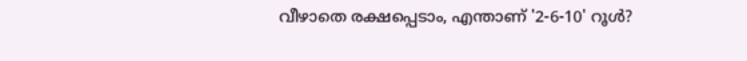വീഴാതെ രക്ഷപ്പെടാം, എന്താണ് '2-6-10' റൂള്‍?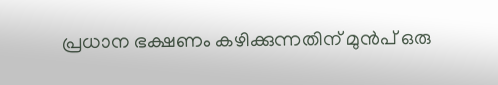പ്രധാന ഭക്ഷണം കഴിക്കുന്നതിന് മുൻപ് ഒരു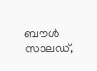ബൗൾ സാലഡ്,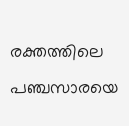രക്തത്തിലെ പഞ്ചസാരയെ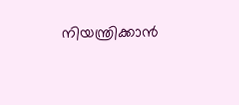നിയന്ത്രിക്കാൻ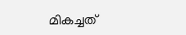മികച്ചത്